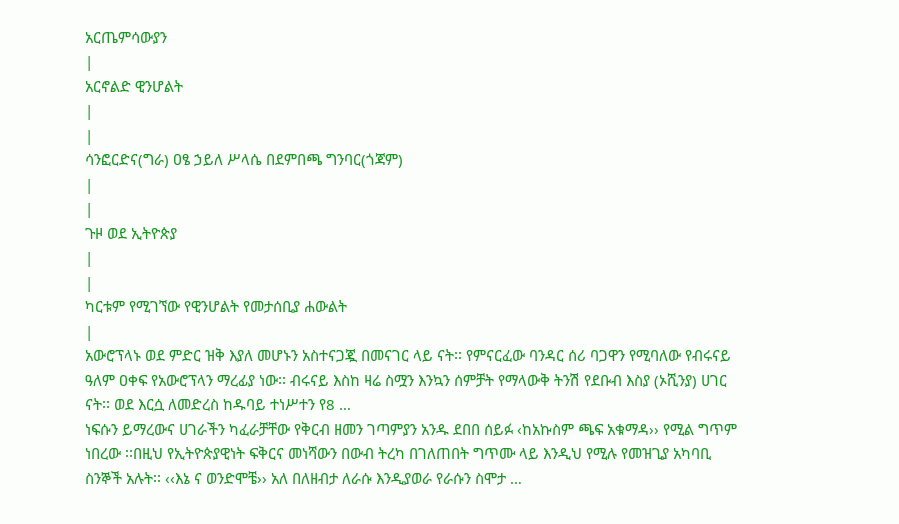አርጤምሳውያን
|
አርኖልድ ዊንሆልት
|
|
ሳንፎርድና(ግራ) ዐፄ ኃይለ ሥላሴ በደምበጫ ግንባር(ጎጃም)
|
|
ጉዞ ወደ ኢትዮጵያ
|
|
ካርቱም የሚገኘው የዊንሆልት የመታሰቢያ ሐውልት
|
አውሮፕላኑ ወደ ምድር ዝቅ እያለ መሆኑን አስተናጋጇ በመናገር ላይ ናት፡፡ የምናርፈው ባንዳር ሰሪ ባጋዋን የሚባለው የብሩናይ ዓለም ዐቀፍ የአውሮፕላን ማረፊያ ነው፡፡ ብሩናይ እስከ ዛሬ ስሟን እንኳን ሰምቻት የማላውቅ ትንሽ የደቡብ እስያ (ኦሺንያ) ሀገር ናት፡፡ ወደ እርሷ ለመድረስ ከዱባይ ተነሥተን የ8 …
ነፍሱን ይማረውና ሀገራችን ካፈራቻቸው የቅርብ ዘመን ገጣምያን አንዱ ደበበ ሰይፉ ‹ከአኩስም ጫፍ አቁማዳ›› የሚል ግጥም ነበረው ፡፡በዚህ የኢትዮጵያዊነት ፍቅርና መነሻውን በውብ ትረካ በገለጠበት ግጥሙ ላይ እንዲህ የሚሉ የመዝጊያ አካባቢ ስንኞች አሉት፡፡ ‹‹እኔ ና ወንድሞቼ›› አለ በለዘብታ ለራሱ እንዲያወራ የራሱን ስሞታ …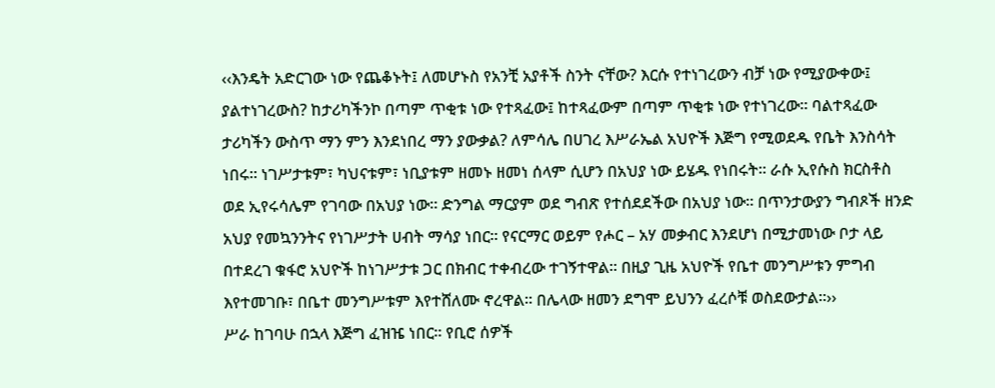‹‹እንዴት አድርገው ነው የጨቆኑት፤ ለመሆኑስ የአንቺ አያቶች ስንት ናቸው? እርሱ የተነገረውን ብቻ ነው የሚያውቀው፤ ያልተነገረውስ? ከታሪካችንኮ በጣም ጥቂቱ ነው የተጻፈው፤ ከተጻፈውም በጣም ጥቂቱ ነው የተነገረው፡፡ ባልተጻፈው ታሪካችን ውስጥ ማን ምን እንደነበረ ማን ያውቃል? ለምሳሌ በሀገረ እሥራኤል አህዮች እጅግ የሚወደዱ የቤት እንስሳት ነበሩ፡፡ ነገሥታቱም፣ ካህናቱም፣ ነቢያቱም ዘመኑ ዘመነ ሰላም ሲሆን በአህያ ነው ይሄዱ የነበሩት፡፡ ራሱ ኢየሱስ ክርስቶስ ወደ ኢየሩሳሌም የገባው በአህያ ነው፡፡ ድንግል ማርያም ወደ ግብጽ የተሰደደችው በአህያ ነው፡፡ በጥንታውያን ግብጾች ዘንድ አህያ የመኳንንትና የነገሥታት ሀብት ማሳያ ነበር፡፡ የናርማር ወይም የሖር – አሃ መቃብር እንደሆነ በሚታመነው ቦታ ላይ በተደረገ ቁፋሮ አህዮች ከነገሥታቱ ጋር በክብር ተቀብረው ተገኝተዋል፡፡ በዚያ ጊዜ አህዮች የቤተ መንግሥቱን ምግብ እየተመገቡ፣ በቤተ መንግሥቱም እየተሸለሙ ኖረዋል፡፡ በሌላው ዘመን ደግሞ ይህንን ፈረሶቹ ወስደውታል፡፡››
ሥራ ከገባሁ በኋላ እጅግ ፈዝዤ ነበር፡፡ የቢሮ ሰዎች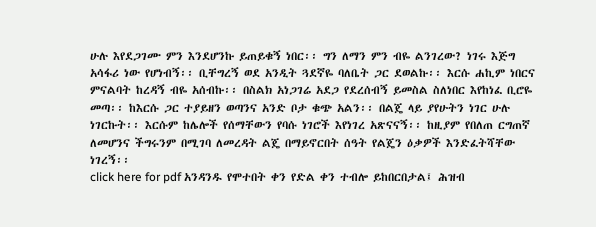ሁሉ እየደጋገሙ ምን እንደሆንኩ ይጠይቁኝ ነበር፡፡ ግን ለማን ምን ብዬ ልንገረው? ነገሩ እጅግ አሳፋሪ ነው የሆነብኝ፡፡ ቢቸግረኝ ወደ አንዲት ጓደኛዬ ባለቤት ጋር ደወልኩ፡፡ እርሱ ሐኪም ነበርና ምናልባት ከረዳኝ ብዬ አሰብኩ፡፡ በስልክ አነጋገሬ አደጋ የደረሰብኝ ይመስል ስለነበር እየከነፈ ቢሮዬ መጣ፡፡ ከእርሱ ጋር ተያይዘን ወጣንና አንድ ቦታ ቁጭ አልን፡፡ በልጄ ላይ ያየሁትን ነገር ሁሉ ነገርኩት፡፡ እርሱም ከሌሎች የሰማቸውን የባሱ ነገሮች እየነገረ አጽናናኝ፡፡ ከዚያም የበለጠ ርግጠኛ ለመሆንና ችግሩንም በሚገባ ለመረዳት ልጄ በማይኖርበት ሰዓት የልጄን ዕቃዎች እንድፈትሻቸው ነገረኝ፡፡
click here for pdf አንዳንዱ የሞተበት ቀን የድል ቀን ተብሎ ይከበርበታል፤ ሕዝብ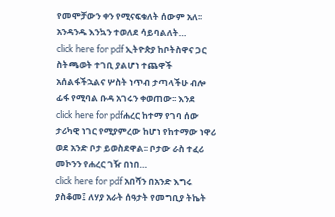የመሞቻውን ቀን የሚናፍቁለት ሰውም አለ፡፡ አንዳንዱ እንኳን ተወለደ ሳይባልለት…
click here for pdf ኢትዮጵያ ከቦትስዋና ጋር ስትጫወት ተገቢ ያልሆነ ተጨዋች አሰልፋችኋልና ሦስት ነጥብ ታጣላችሁ ብሎ ፊፋ የሚባል ቡዳ አገሩን ቀወጠው፡፡ እንደ
click here for pdfሐረር ከተማ የገባ ሰው ታሪካዊ ነገር የሚያምረው ከሆነ የከተማው ነዋሪ ወደ አንድ ቦታ ይወስደዋል፡፡ ቦታው ራስ ተፈሪ መኮንን የሐረር ገዥ በነበ…
click here for pdf አበሻን በአንድ እግሩ ያስቆመ፤ ለሃያ አራት ሰዓታት የመግቢያ ትኬት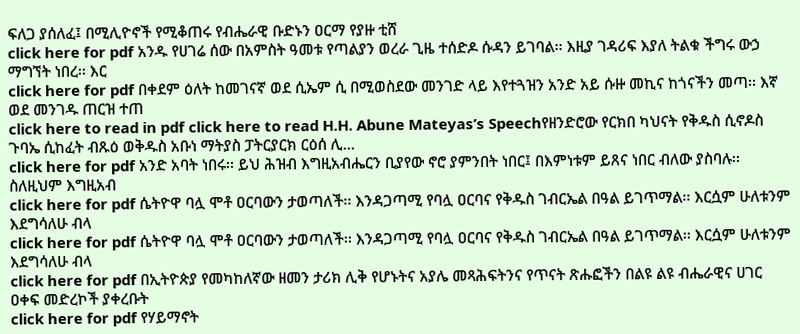ፍለጋ ያሰለፈ፤ በሚሊዮኖች የሚቆጠሩ የብሔራዊ ቡድኑን ዐርማ የያዙ ቲሸ
click here for pdf አንዱ የሀገሬ ሰው በአምስት ዓመቱ የጣልያን ወረራ ጊዜ ተሰድዶ ሱዳን ይገባል፡፡ እዚያ ገዳሪፍ እያለ ትልቁ ችግሩ ውኃ ማግኘት ነበረ፡፡ እር
click here for pdf በቀደም ዕለት ከመገናኛ ወደ ሲኤም ሲ በሚወስደው መንገድ ላይ እየተጓዝን አንድ አይ ሱዙ መኪና ከጎናችን መጣ፡፡ እኛ ወደ መንገዱ ጠርዝ ተጠ
click here to read in pdf click here to read H.H. Abune Mateyas’s Speechየዘንድሮው የርክበ ካህናት የቅዱስ ሲኖዶስ ጉባኤ ሲከፈት ብጹዕ ወቅዱስ አቡነ ማትያስ ፓትርያርክ ርዕሰ ሊ…
click here for pdf አንድ አባት ነበሩ፡፡ ይህ ሕዝብ እግዚአብሔርን ቢያየው ኖሮ ያምንበት ነበር፤ በእምነቱም ይጸና ነበር ብለው ያስባሉ፡፡ ስለዚህም እግዚአብ
click here for pdf ሴትዮዋ ባሏ ሞቶ ዐርባውን ታወጣለች፡፡ እንዳጋጣሚ የባሏ ዐርባና የቅዱስ ገብርኤል በዓል ይገጥማል፡፡ እርሷም ሁለቱንም እደግሳለሁ ብላ
click here for pdf ሴትዮዋ ባሏ ሞቶ ዐርባውን ታወጣለች፡፡ እንዳጋጣሚ የባሏ ዐርባና የቅዱስ ገብርኤል በዓል ይገጥማል፡፡ እርሷም ሁለቱንም እደግሳለሁ ብላ
click here for pdf በኢትዮጵያ የመካከለኛው ዘመን ታሪክ ሊቅ የሆኑትና አያሌ መጻሕፍትንና የጥናት ጽሑፎችን በልዩ ልዩ ብሔራዊና ሀገር ዐቀፍ መድረኮች ያቀረቡት
click here for pdf የሃይማኖት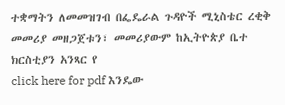ተቋማትን ለመመዝገብ በፌዴራል ጉዳዮች ሚኒስቴር ረቂቅ መመሪያ መዘጋጀቱን፣ መመሪያውም ከኢትዮጵያ ቤተ ክርስቲያን አንጻር የ
click here for pdf እንዴው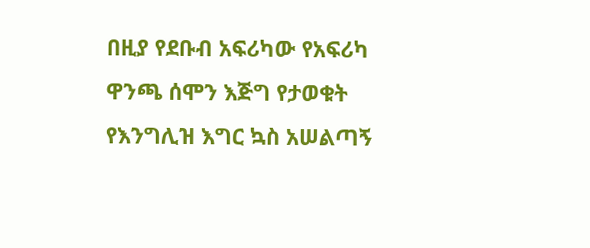በዚያ የደቡብ አፍሪካው የአፍሪካ ዋንጫ ሰሞን እጅግ የታወቁት የእንግሊዝ እግር ኳስ አሠልጣኝ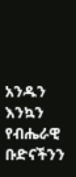አንዱን እንኳን የብሔራዊ ቡድናችንን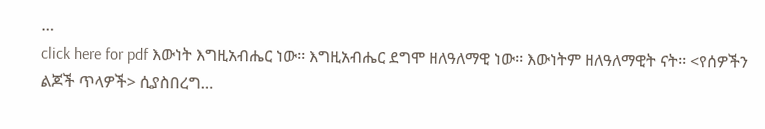…
click here for pdf እውነት እግዚአብሔር ነው፡፡ እግዚአብሔር ደግሞ ዘለዓለማዊ ነው፡፡ እውነትም ዘለዓለማዊት ናት፡፡ <የሰዎችን ልጆች ጥላዎች> ሲያስበረግ…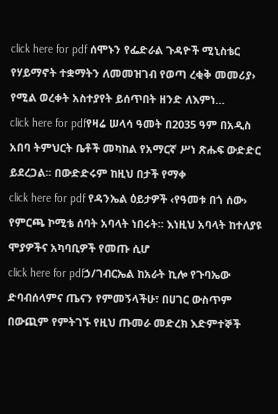click here for pdf ሰሞኑን የፌድራል ጉዳዮች ሚኒስቴር የሃይማኖት ተቋማትን ለመመዝገብ የወጣ ረቂቅ መመሪያ› የሚል ወረቀት አስተያየት ይሰጥበት ዘንድ ለእምነ…
click here for pdfየዛሬ ሠላሳ ዓመት በ2035 ዓም በአዲስ አበባ ትምህርት ቤቶች መካከል የአማርኛ ሥነ ጽሑፍ ውድድር ይደረጋል፡፡ በውድድሩም ከዚህ በታች የማቀ
click here for pdf የዳንኤል ዕይታዎች ‹የዓመቱ በጎ ሰው› የምርጫ ኮሚቴ ሰባት አባላት ነበሩት፡፡ እነዚህ አባላት ከተለያዩ ሞያዎችና አካባቢዎች የመጡ ሲሆ
click here for pdfኃ/ገብርኤል ከአራት ኪሎ የጉባኤው ድባብሰላምና ጤናን የምመኝላችሁ፣ በሀገር ውስጥም በውጪም የምትገኙ የዚህ ጡመራ መድረክ እድምተኞች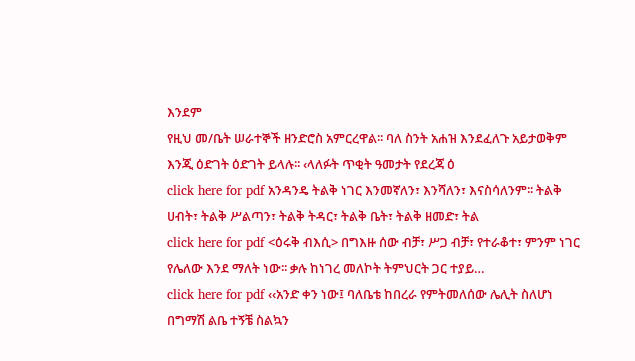እንደም
የዚህ መ/ቤት ሠራተኞች ዘንድሮስ አምርረዋል፡፡ ባለ ስንት አሐዝ እንደፈለጉ አይታወቅም እንጂ ዕድገት ዕድገት ይላሉ፡፡ ‹ላለፉት ጥቂት ዓመታት የደረጃ ዕ
click here for pdf አንዳንዴ ትልቅ ነገር እንመኛለን፣ እንሻለን፣ እናስሳለንም፡፡ ትልቅ ሀብት፣ ትልቅ ሥልጣን፣ ትልቅ ትዳር፣ ትልቅ ቤት፣ ትልቅ ዘመድ፣ ትል
click here for pdf <ዕሩቅ ብእሲ> በግእዙ ሰው ብቻ፣ ሥጋ ብቻ፣ የተራቆተ፣ ምንም ነገር የሌለው እንደ ማለት ነው፡፡ ቃሉ ከነገረ መለኮት ትምህርት ጋር ተያይ…
click here for pdf ‹‹አንድ ቀን ነው፤ ባለቤቴ ከበረራ የምትመለሰው ሌሊት ስለሆነ በግማሽ ልቤ ተኝቼ ስልኳን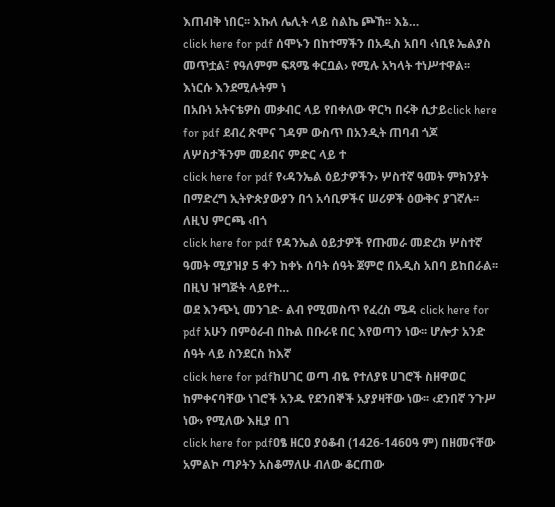እጠብቅ ነበር፡፡ እኩለ ሌሊት ላይ ስልኬ ጮኸ፡፡ እኔ…
click here for pdf ሰሞኑን በከተማችን በአዲስ አበባ ‹ነቢዩ ኤልያስ መጥቷል፣ የዓለምም ፍጻሜ ቀርቧል› የሚሉ አካላት ተነሥተዋል፡፡ እነርሱ እንደሚሉትም ነ
በአቡነ አትናቴዎስ መቃብር ላይ የበቀለው ዋርካ በሩቅ ሲታይclick here for pdf ደብረ ጽሞና ገዳም ውስጥ በአንዲት ጠባብ ጎጆ ለሦስታችንም መደብና ምድር ላይ ተ
click here for pdf የ‹ዳንኤል ዕይታዎችን› ሦስተኛ ዓመት ምክንያት በማድረግ ኢትዮጵያውያን በጎ አሳቢዎችና ሠሪዎች ዕውቅና ያገኛሉ፡፡ ለዚህ ምርጫ ‹በጎ
click here for pdf የዳንኤል ዕይታዎች የጡመራ መድረክ ሦስተኛ ዓመት ሚያዝያ 5 ቀን ከቀኑ ሰባት ሰዓት ጀምሮ በአዲስ አበባ ይከበራል፡፡ በዚህ ዝግጅት ላይየተ…
ወደ እንጭኒ መንገድ- ልብ የሚመስጥ የፈረስ ሜዳ click here for pdf አሁን በምዕራብ በኩል በቡራዩ በር እየወጣን ነው፡፡ ሆሎታ አንድ ሰዓት ላይ ስንደርስ ከእኛ
click here for pdfከሀገር ወጣ ብዬ የተለያዩ ሀገሮች ስዘዋወር ከምቀናባቸው ነገሮች አንዱ የደንበኞች አያያዛቸው ነው፡፡ ‹ደንበኛ ንጉሥ ነው› የሚለው እዚያ በገ
click here for pdfዐፄ ዘርዐ ያዕቆብ (1426-1460ዓ ም) በዘመናቸው አምልኮ ጣዖትን አስቆማለሁ ብለው ቆርጠው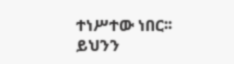ተነሥተው ነበር፡፡ ይህንን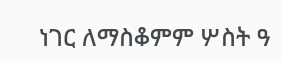ነገር ለማስቆምም ሦስት ዓ